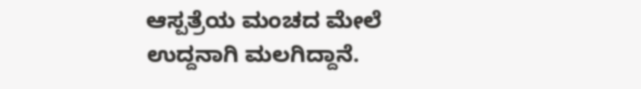ಆಸ್ಪತ್ರೆಯ ಮಂಚದ ಮೇಲೆ ಉದ್ದನಾಗಿ ಮಲಗಿದ್ದಾನೆ.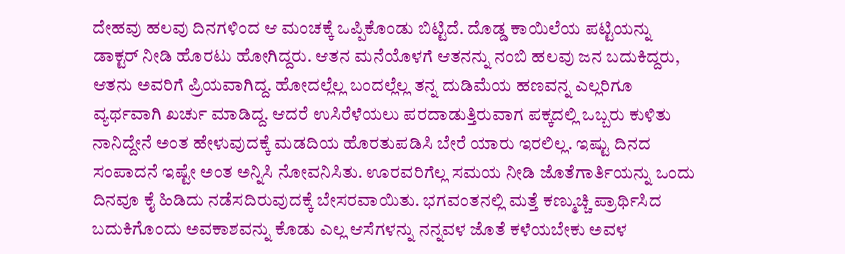ದೇಹವು ಹಲವು ದಿನಗಳಿಂದ ಆ ಮಂಚಕ್ಕೆ ಒಪ್ಪಿಕೊಂಡು ಬಿಟ್ಟಿದೆ. ದೊಡ್ಡ ಕಾಯಿಲೆಯ ಪಟ್ಟಿಯನ್ನು ಡಾಕ್ಟರ್ ನೀಡಿ ಹೊರಟು ಹೋಗಿದ್ದರು. ಆತನ ಮನೆಯೊಳಗೆ ಆತನನ್ನು ನಂಬಿ ಹಲವು ಜನ ಬದುಕಿದ್ದರು, ಆತನು ಅವರಿಗೆ ಪ್ರಿಯವಾಗಿದ್ದ. ಹೋದಲ್ಲೆಲ್ಲ ಬಂದಲ್ಲೆಲ್ಲ ತನ್ನ ದುಡಿಮೆಯ ಹಣವನ್ನ ಎಲ್ಲರಿಗೂ ವ್ಯರ್ಥವಾಗಿ ಖರ್ಚು ಮಾಡಿದ್ದ. ಆದರೆ ಉಸಿರೆಳೆಯಲು ಪರದಾಡುತ್ತಿರುವಾಗ ಪಕ್ಕದಲ್ಲಿ ಒಬ್ಬರು ಕುಳಿತು ನಾನಿದ್ದೇನೆ ಅಂತ ಹೇಳುವುದಕ್ಕೆ ಮಡದಿಯ ಹೊರತುಪಡಿಸಿ ಬೇರೆ ಯಾರು ಇರಲಿಲ್ಲ. ಇಷ್ಟು ದಿನದ ಸಂಪಾದನೆ ಇಷ್ಟೇ ಅಂತ ಅನ್ನಿಸಿ ನೋವನಿಸಿತು. ಊರವರಿಗೆಲ್ಲ ಸಮಯ ನೀಡಿ ಜೊತೆಗಾರ್ತಿಯನ್ನು ಒಂದು ದಿನವೂ ಕೈ ಹಿಡಿದು ನಡೆಸದಿರುವುದಕ್ಕೆ ಬೇಸರವಾಯಿತು. ಭಗವಂತನಲ್ಲಿ ಮತ್ತೆ ಕಣ್ಮುಚ್ಚಿ ಪ್ರಾರ್ಥಿಸಿದ ಬದುಕಿಗೊಂದು ಅವಕಾಶವನ್ನು ಕೊಡು ಎಲ್ಲ ಆಸೆಗಳನ್ನು ನನ್ನವಳ ಜೊತೆ ಕಳೆಯಬೇಕು ಅವಳ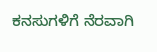ಕನಸುಗಳಿಗೆ ನೆರವಾಗಿ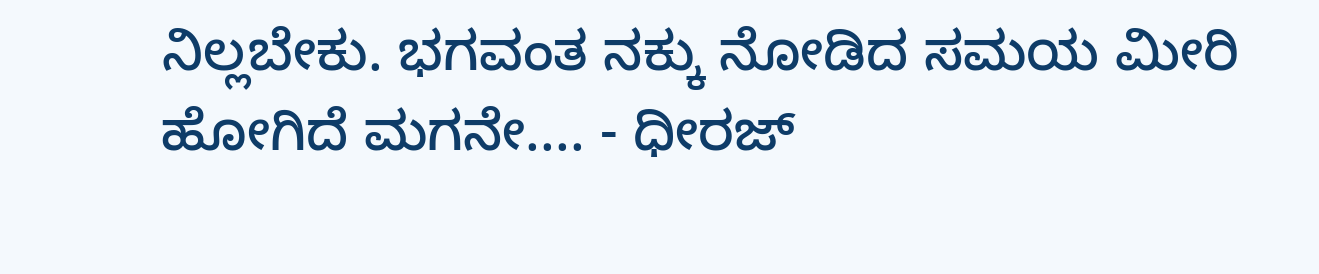ನಿಲ್ಲಬೇಕು. ಭಗವಂತ ನಕ್ಕು ನೋಡಿದ ಸಮಯ ಮೀರಿ ಹೋಗಿದೆ ಮಗನೇ.... - ಧೀರಜ್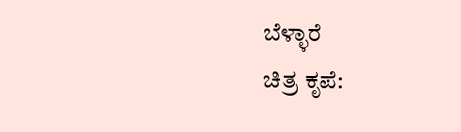ಬೆಳ್ಳಾರೆ                                   ಚಿತ್ರ ಕೃಪೆ: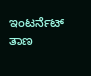ಇಂಟರ್ನೆಟ್ ತಾಣ